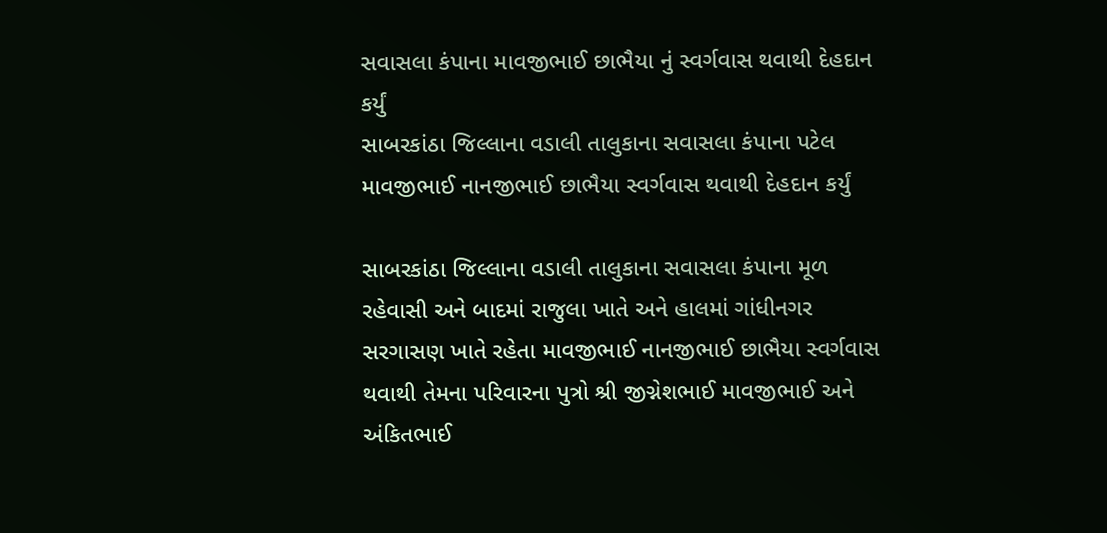સવાસલા કંપાના માવજીભાઈ છાભૈયા નું સ્વર્ગવાસ થવાથી દેહદાન કર્યું
સાબરકાંઠા જિલ્લાના વડાલી તાલુકાના સવાસલા કંપાના પટેલ માવજીભાઈ નાનજીભાઈ છાભૈયા સ્વર્ગવાસ થવાથી દેહદાન કર્યું

સાબરકાંઠા જિલ્લાના વડાલી તાલુકાના સવાસલા કંપાના મૂળ રહેવાસી અને બાદમાં રાજુલા ખાતે અને હાલમાં ગાંધીનગર સરગાસણ ખાતે રહેતા માવજીભાઈ નાનજીભાઈ છાભૈયા સ્વર્ગવાસ થવાથી તેમના પરિવારના પુત્રો શ્રી જીગ્નેશભાઈ માવજીભાઈ અને અંકિતભાઈ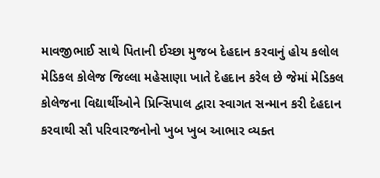માવજીભાઈ સાથે પિતાની ઈચ્છા મુજબ દેહદાન કરવાનું હોય કલોલ મેડિકલ કોલેજ જિલ્લા મહેસાણા ખાતે દેહદાન કરેલ છે જેમાં મેડિકલ કોલેજના વિદ્યાર્થીઓને પ્રિન્સિપાલ દ્વારા સ્વાગત સન્માન કરી દેહદાન કરવાથી સૌ પરિવારજનોનો ખુબ ખુબ આભાર વ્યક્ત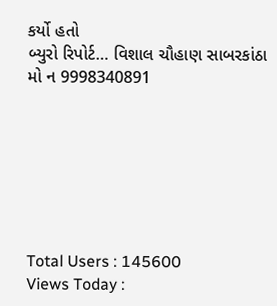કર્યો હતો
બ્યુરો રિપોર્ટ… વિશાલ ચૌહાણ સાબરકાંઠા
મો ન 9998340891







Total Users : 145600
Views Today :